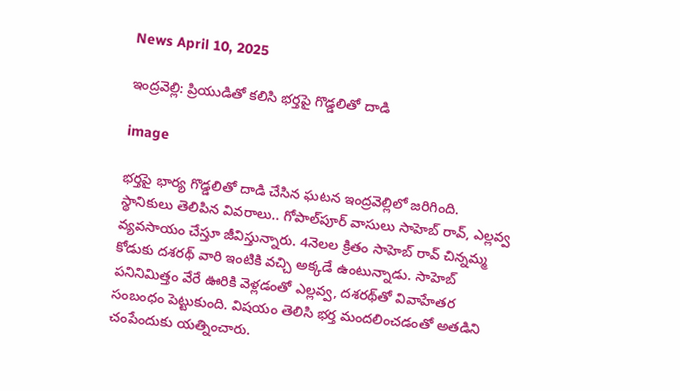News April 10, 2025

ఇంద్రవెల్లి: ప్రియుడితో కలిసి భర్తపై గొడ్డలితో దాడి

image

భర్తపై భార్య గొడ్డలితో దాడి చేసిన ఘటన ఇంద్రవెల్లిలో జరిగింది. స్థానికులు తెలిపిన వివరాలు.. గోపాల్‌పూర్‌ వాసులు సాహెబ్ రావ్, ఎల్లవ్వ‌ వ్యవసాయం చేస్తూ జీవిస్తున్నారు. 4నెలల క్రితం సాహెబ్ రావ్ చిన్నమ్మ కోడుకు దశరథ్ వారి ఇంటికి వచ్చి అక్కడే ఉంటున్నాడు. సాహెబ్ పనినిమిత్తం వేరే ఊరికి వెళ్లడంతో ఎల్లవ్వ, దశరథ్‌తో వివాహేతర సంబంధం పెట్టుకుంది. విషయం తెలిసి భర్త మందలించడంతో అతడిని చంపేందుకు యత్నించారు.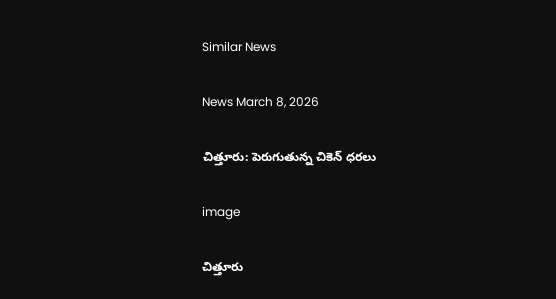Similar News

News March 8, 2026

చిత్తూరు: పెరుగుతున్న చికెన్ ధరలు

image

చిత్తూరు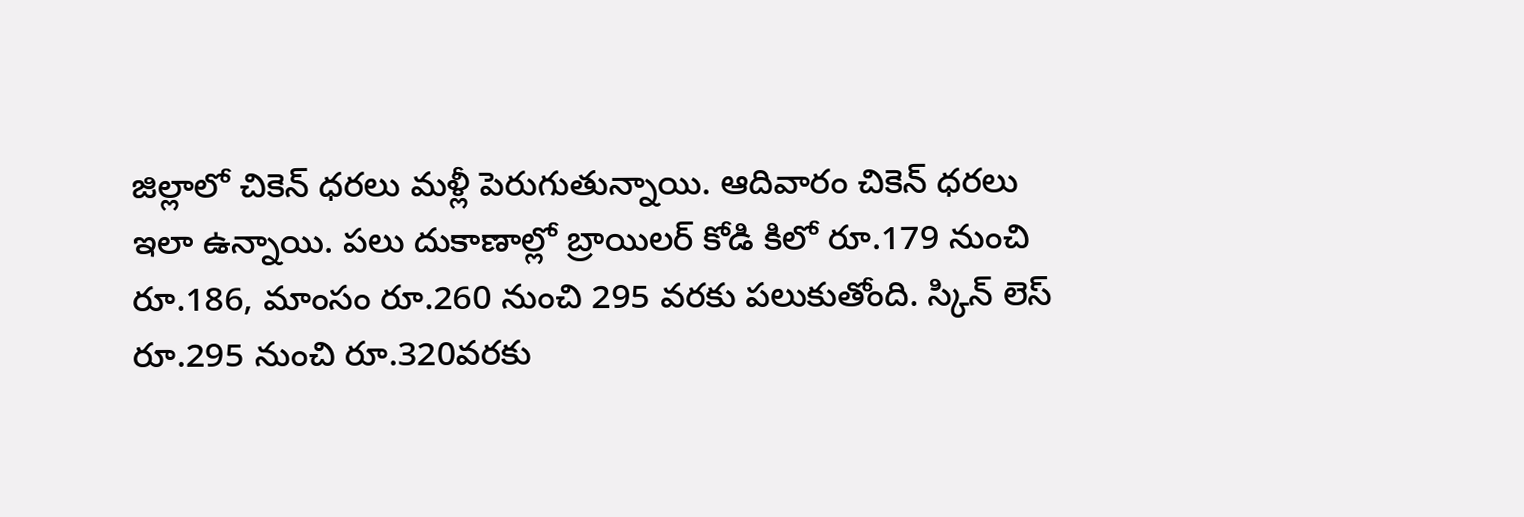జిల్లాలో చికెన్ ధరలు మళ్లీ పెరుగుతున్నాయి. ఆదివారం చికెన్ ధరలు ఇలా ఉన్నాయి. పలు దుకాణాల్లో బ్రాయిలర్ కోడి కిలో రూ.179 నుంచి రూ.186, మాంసం రూ.260 నుంచి 295 వరకు పలుకుతోంది. స్కిన్ లెస్ రూ.295 నుంచి రూ.320వరకు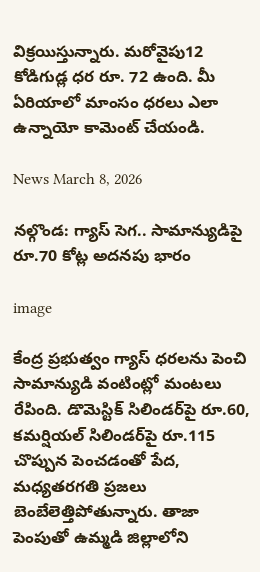విక్రయిస్తున్నారు. మరోవైపు12 కోడిగుడ్ల ధర రూ. 72 ఉంది. మీ ఏరియాలో మాంసం ధరలు ఎలా ఉన్నాయో కామెంట్ చేయండి.

News March 8, 2026

నల్గొండ: గ్యాస్ సెగ.. సామాన్యుడిపై రూ.70 కోట్ల అదనపు భారం

image

కేంద్ర ప్రభుత్వం గ్యాస్ ధరలను పెంచి సామాన్యుడి వంటింట్లో మంటలు రేపింది. డొమెస్టిక్ సిలిండర్‌పై రూ.60, కమర్షియల్ సిలిండర్‌పై రూ.115 చొప్పున పెంచడంతో పేద, మధ్యతరగతి ప్రజలు బెంబేలెత్తిపోతున్నారు. తాజా పెంపుతో ఉమ్మడి జిల్లాలోని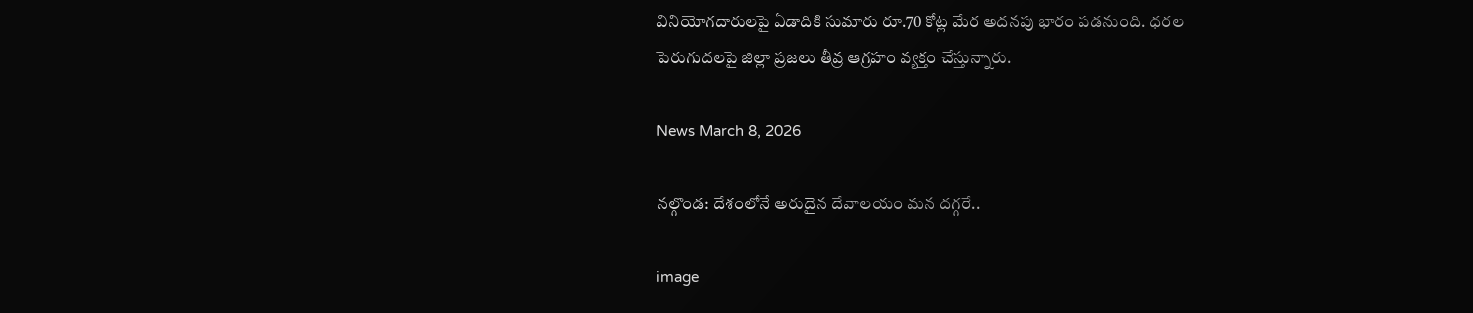వినియోగదారులపై ఏడాదికి సుమారు రూ.70 కోట్ల మేర అదనపు భారం పడనుంది. ధరల పెరుగుదలపై జిల్లా ప్రజలు తీవ్ర ఆగ్రహం వ్యక్తం చేస్తున్నారు.

News March 8, 2026

నల్గొండ: దేశంలోనే అరుదైన దేవాలయం మన దగ్గరే..

image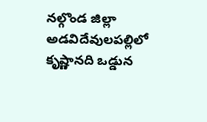నల్గొండ జిల్లా అడవిదేవులపల్లిలో కృష్ణానది ఒడ్డున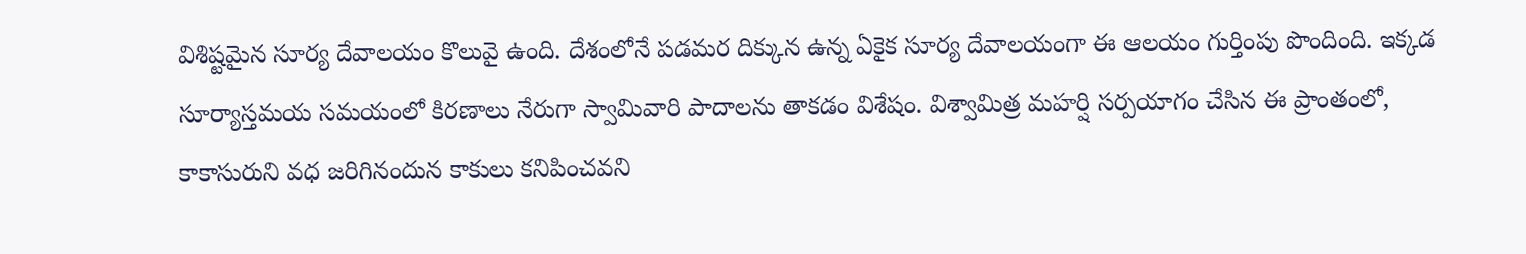విశిష్టమైన సూర్య దేవాలయం కొలువై ఉంది. దేశంలోనే పడమర దిక్కున ఉన్న ఏకైక సూర్య దేవాలయంగా ఈ ఆలయం గుర్తింపు పొందింది. ఇక్కడ సూర్యాస్తమయ సమయంలో కిరణాలు నేరుగా స్వామివారి పాదాలను తాకడం విశేషం. విశ్వామిత్ర మహర్షి సర్పయాగం చేసిన ఈ ప్రాంతంలో, కాకాసురుని వధ జరిగినందున కాకులు కనిపించవని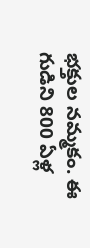భక్తుల నమ్మకం. ఈ గుడిని 800 ఏళ్ల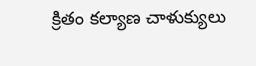క్రితం కల్యాణ చాళుక్యులు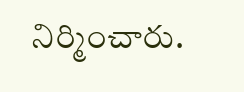నిర్మించారు.